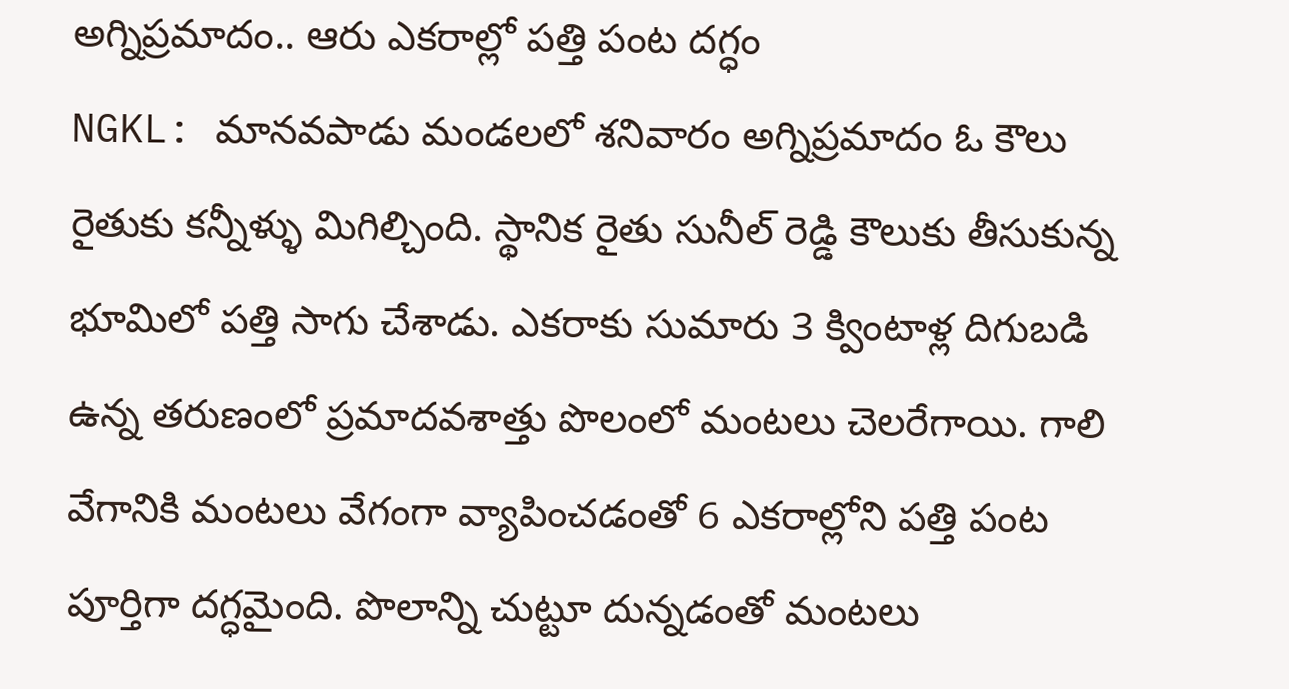అగ్నిప్రమాదం.. ఆరు ఎకరాల్లో పత్తి పంట దగ్ధం
NGKL: మానవపాడు మండలలో శనివారం అగ్నిప్రమాదం ఓ కౌలు రైతుకు కన్నీళ్ళు మిగిల్చింది. స్థానిక రైతు సునీల్ రెడ్డి కౌలుకు తీసుకున్న భూమిలో పత్తి సాగు చేశాడు. ఎకరాకు సుమారు 3 క్వింటాళ్ల దిగుబడి ఉన్న తరుణంలో ప్రమాదవశాత్తు పొలంలో మంటలు చెలరేగాయి. గాలి వేగానికి మంటలు వేగంగా వ్యాపించడంతో 6 ఎకరాల్లోని పత్తి పంట పూర్తిగా దగ్ధమైంది. పొలాన్ని చుట్టూ దున్నడంతో మంటలు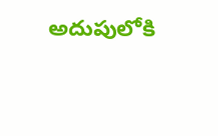అదుపులోకి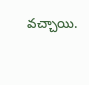వచ్చాయి.